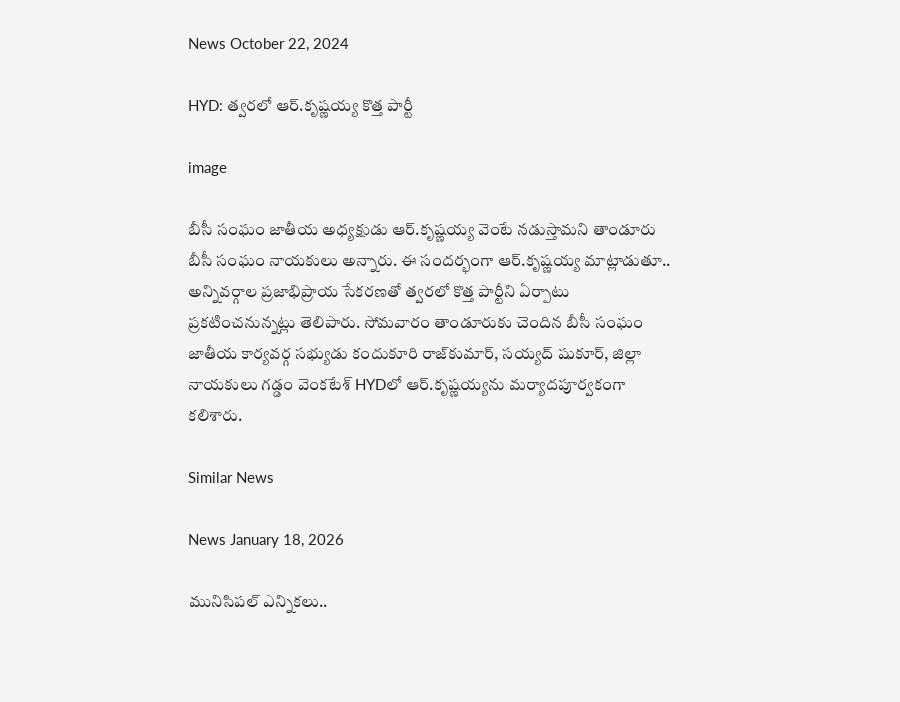News October 22, 2024

HYD: త్వరలో ఆర్.కృష్ణయ్య కొత్త పార్టీ

image

బీసీ సంఘం జాతీయ అధ్యక్షుడు ఆర్.కృష్ణయ్య వెంటే నడుస్తామని తాండూరు బీసీ సంఘం నాయకులు అన్నారు. ఈ సందర్భంగా ఆర్.కృష్ణయ్య మాట్లాడుతూ.. అన్నివర్గాల ప్రజాభిప్రాయ సేకరణతో త్వరలో కొత్త పార్టీని ఏర్పాటు ప్రకటించనున్నట్లు తెలిపారు. సోమవారం తాండూరుకు చెందిన బీసీ సంఘం జాతీయ కార్యవర్గ సభ్యుడు కందుకూరి రాజ్‌కుమార్, సయ్యద్ షుకూర్, జిల్లా నాయకులు గడ్డం వెంకటేశ్‌ HYDలో ఆర్.కృష్ణయ్యను మర్యాదపూర్వకంగా కలిశారు.

Similar News

News January 18, 2026

మునిసిపల్ ఎన్నికలు..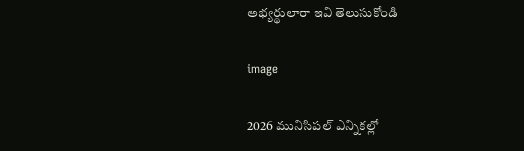అభ్యర్థులారా ఇవి తెలుసుకోండి

image

2026 మునిసిపల్ ఎన్నికల్లో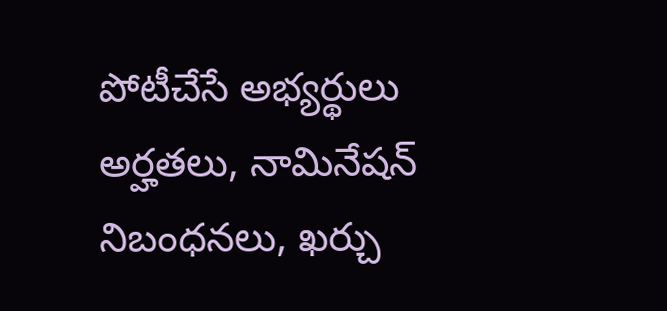పోటీచేసే అభ్యర్థులు అర్హతలు, నామినేషన్ నిబంధనలు, ఖర్చు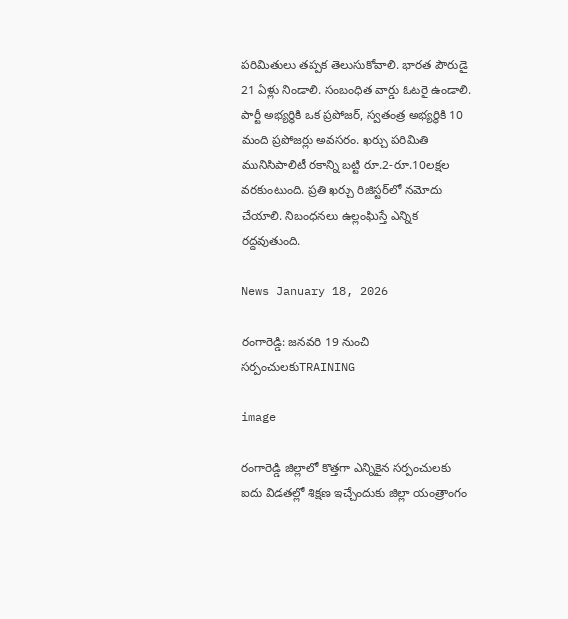పరిమితులు తప్పక తెలుసుకోవాలి. భారత పౌరుడై 21 ఏళ్లు నిండాలి. సంబంధిత వార్డు ఓటరై ఉండాలి. పార్టీ అభ్యర్థికి ఒక ప్రపోజర్, స్వతంత్ర అభ్యర్థికి 10 మంది ప్రపోజర్లు అవసరం. ఖర్చు పరిమితి మునిసిపాలిటీ రకాన్ని బట్టి రూ.2-రూ.10లక్షల వరకుంటుంది. ప్రతి ఖర్చు రిజిస్టర్‌లో నమోదు చేయాలి. నిబంధనలు ఉల్లంఘిస్తే ఎన్నిక రద్దవుతుంది.

News January 18, 2026

రంగారెడ్డి: జనవరి 19 నుంచి సర్పంచులకుTRAINING

image

రంగారెడ్డి జిల్లాలో కొత్తగా ఎన్నికైన సర్పంచులకు ఐదు విడతల్లో శిక్షణ ఇచ్చేందుకు జిల్లా యంత్రాంగం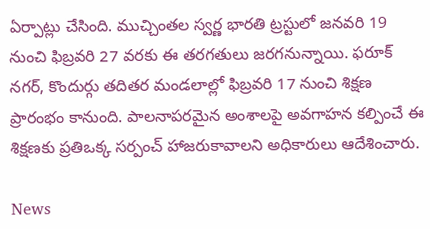ఏర్పాట్లు చేసింది. ముచ్చింతల స్వర్ణ భారతి ట్రస్టులో జనవరి 19 నుంచి ఫిబ్రవరి 27 వరకు ఈ తరగతులు జరగనున్నాయి. ఫరూక్ నగర్, కొందుర్గు తదితర మండలాల్లో ఫిబ్రవరి 17 నుంచి శిక్షణ ప్రారంభం కానుంది. పాలనాపరమైన అంశాలపై అవగాహన కల్పించే ఈ శిక్షణకు ప్రతిఒక్క సర్పంచ్ హాజరుకావాలని అధికారులు ఆదేశించారు.

News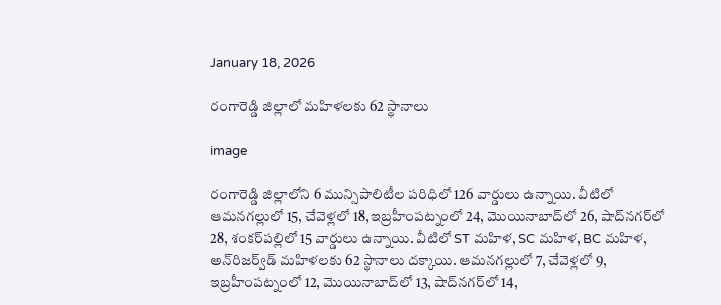January 18, 2026

రంగారెడ్డి జిల్లాలో మహిళలకు 62 స్థానాలు

image

రంగారెడ్డి జిల్లాలోని 6 మున్సిపాలిటీల పరిధిలో 126 వార్డులు ఉన్నాయి. వీటిలో ఆమనగల్లులో 15, చేవెళ్లలో 18, ఇబ్రహీంపట్నంలో 24, మొయినాబాద్‌లో 26, షాద్‌నగర్‌లో 28, శంకర్‌పల్లిలో 15 వార్డులు ఉన్నాయి. వీటిలో ST మహిళ, SC మహిళ, BC మహిళ, అన్‌రిజర్వ్‌డ్ మహిళలకు 62 స్థానాలు దక్కాయి. ఆమనగల్లులో 7, చేవెళ్లలో 9, ఇబ్రహీంపట్నంలో 12, మొయినాబాద్‌లో 13, షాద్‌నగర్‌లో 14,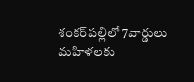శంకర్‌పల్లిలో 7వార్డులు మహిళలకు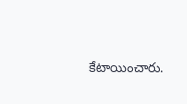కేటాయించారు.